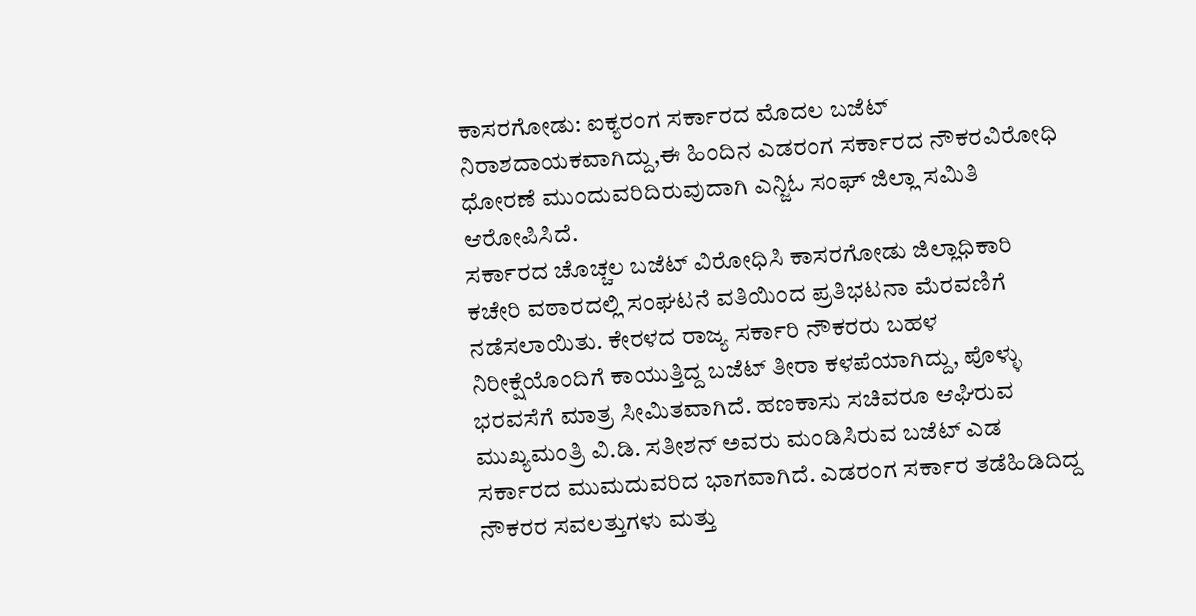ಕಾಸರಗೋಡು: ಐಕ್ಯರಂಗ ಸರ್ಕಾರದ ಮೊದಲ ಬಜೆಟ್ ನಿರಾಶದಾಯಕವಾಗಿದ್ದು,ಈ ಹಿಂದಿನ ಎಡರಂಗ ಸರ್ಕಾರದ ನೌಕರವಿರೋಧಿ ಧೋರಣೆ ಮುಂದುವರಿದಿರುವುದಾಗಿ ಎನ್ಜಿಓ ಸಂಘ್ ಜಿಲ್ಲಾ ಸಮಿತಿ ಆರೋಪಿಸಿದೆ.
ಸರ್ಕಾರದ ಚೊಚ್ಚಲ ಬಜೆಟ್ ವಿರೋಧಿಸಿ ಕಾಸರಗೋಡು ಜಿಲ್ಲಾಧಿಕಾರಿ ಕಚೇರಿ ವಠಾರದಲ್ಲಿ ಸಂಘಟನೆ ವತಿಯಿಂದ ಪ್ರತಿಭಟನಾ ಮೆರವಣಿಗೆ ನಡೆಸಲಾಯಿತು. ಕೇರಳದ ರಾಜ್ಯ ಸರ್ಕಾರಿ ನೌಕರರು ಬಹಳ ನಿರೀಕ್ಷೆಯೊಂದಿಗೆ ಕಾಯುತ್ತಿದ್ದ ಬಜೆಟ್ ತೀರಾ ಕಳಪೆಯಾಗಿದ್ದು, ಪೊಳ್ಳು ಭರವಸೆಗೆ ಮಾತ್ರ ಸೀಮಿತವಾಗಿದೆ. ಹಣಕಾಸು ಸಚಿವರೂ ಆಘಿರುವ ಮುಖ್ಯಮಂತ್ರಿ ವಿ.ಡಿ. ಸತೀಶನ್ ಅವರು ಮಂಡಿಸಿರುವ ಬಜೆಟ್ ಎಡ ಸರ್ಕಾರದ ಮುಮದುವರಿದ ಭಾಗವಾಗಿದೆ. ಎಡರಂಗ ಸರ್ಕಾರ ತಡೆಹಿಡಿದಿದ್ದ ನೌಕರರ ಸವಲತ್ತುಗಳು ಮತ್ತು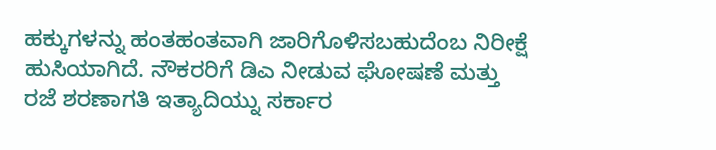ಹಕ್ಕುಗಳನ್ನು ಹಂತಹಂತವಾಗಿ ಜಾರಿಗೊಳಿಸಬಹುದೆಂಬ ನಿರೀಕ್ಷೆ ಹುಸಿಯಾಗಿದೆ. ನೌಕರರಿಗೆ ಡಿಎ ನೀಡುವ ಘೋಷಣೆ ಮತ್ತು ರಜೆ ಶರಣಾಗತಿ ಇತ್ಯಾದಿಯ್ನು ಸರ್ಕಾರ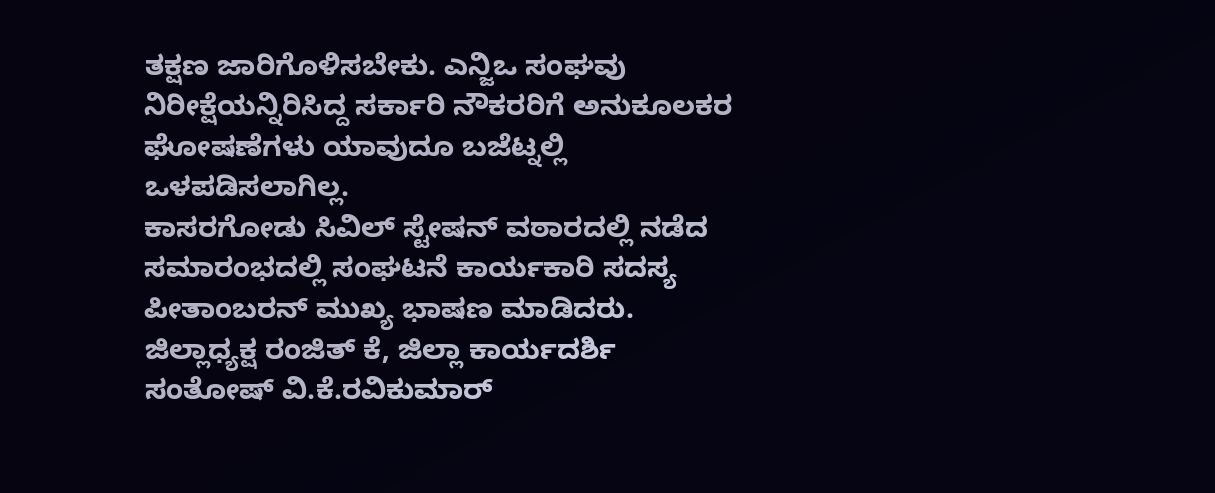ತಕ್ಷಣ ಜಾರಿಗೊಳಿಸಬೇಕು. ಎನ್ಜಿಒ ಸಂಘವು ನಿರೀಕ್ಷೆಯನ್ನಿರಿಸಿದ್ದ ಸರ್ಕಾರಿ ನೌಕರರಿಗೆ ಅನುಕೂಲಕರ ಘೋಷಣೆಗಳು ಯಾವುದೂ ಬಜೆಟ್ನಲ್ಲಿ ಒಳಪಡಿಸಲಾಗಿಲ್ಲ.
ಕಾಸರಗೋಡು ಸಿವಿಲ್ ಸ್ಟೇಷನ್ ವಠಾರದಲ್ಲಿ ನಡೆದ ಸಮಾರಂಭದಲ್ಲಿ ಸಂಘಟನೆ ಕಾರ್ಯಕಾರಿ ಸದಸ್ಯ ಪೀತಾಂಬರನ್ ಮುಖ್ಯ ಭಾಷಣ ಮಾಡಿದರು. ಜಿಲ್ಲಾಧ್ಯಕ್ಷ ರಂಜಿತ್ ಕೆ, ಜಿಲ್ಲಾ ಕಾರ್ಯದರ್ಶಿ ಸಂತೋಷ್ ವಿ.ಕೆ.ರವಿಕುಮಾರ್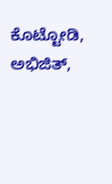ಕೊಟ್ಟೋಡಿ, ಅಭಿಜಿತ್,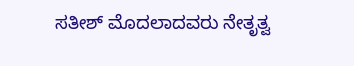ಸತೀಶ್ ಮೊದಲಾದವರು ನೇತೃತ್ವ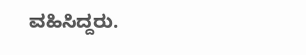ವಹಿಸಿದ್ದರು.